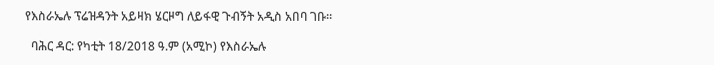የእስራኤሉ ፕሬዝዳንት አይዛክ ሄርዞግ ለይፋዊ ጉብኝት አዲስ አበባ ገቡ።

  ባሕር ዳር: የካቲት 18/2018 ዓ.ም (አሚኮ) የእስራኤሉ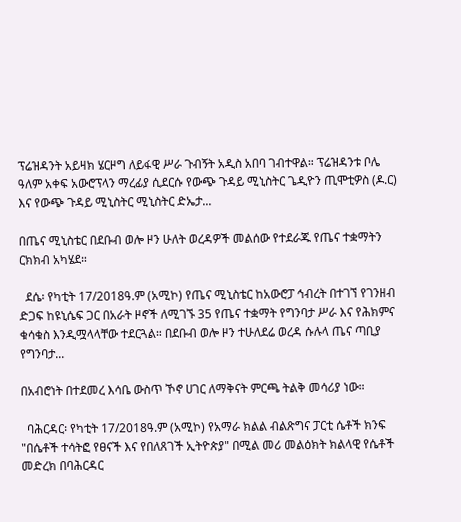ፕሬዝዳንት አይዛክ ሄርዞግ ለይፋዊ ሥራ ጉብኝት አዲስ አበባ ገብተዋል። ፕሬዝዳንቱ ቦሌ ዓለም አቀፍ አውሮፕላን ማረፊያ ሲደርሱ የውጭ ጉዳይ ሚኒስትር ጌዲዮን ጢሞቲዎስ (ዶ.ር) እና የውጭ ጉዳይ ሚኒስትር ሚኒስትር ድኤታ...

በጤና ሚኒስቴር በደቡብ ወሎ ዞን ሁለት ወረዳዎች መልሰው የተደራጁ የጤና ተቋማትን ርክክብ አካሄደ።

  ደሴ፡ የካቲት 17/2018ዓ.ም (አሚኮ) የጤና ሚኒስቴር ከአውሮፓ ኅብረት በተገኘ የገንዘብ ድጋፍ ከዩኒሴፍ ጋር በአራት ዞኖች ለሚገኙ 35 የጤና ተቋማት የግንባታ ሥራ እና የሕክምና ቁሳቁስ እንዲሟላላቸው ተደርጓል። በደቡብ ወሎ ዞን ተሁለደሬ ወረዳ ሱሉላ ጤና ጣቢያ የግንባታ...

በአብሮነት በተደመረ እሳቤ ውስጥ ኾኖ ሀገር ለማቅናት ምርጫ ትልቅ መሳሪያ ነው።

  ባሕርዳር፡ የካቲት 17/2018ዓ.ም (አሚኮ) የአማራ ክልል ብልጽግና ፓርቲ ሴቶች ክንፍ "በሴቶች ተሳትፎ የፀናች እና የበለጸገች ኢትዮጵያ" በሚል መሪ መልዕክት ክልላዊ የሴቶች መድረክ በባሕርዳር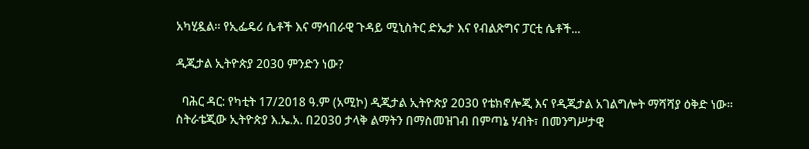አካሂዷል። የኢፌዴሪ ሴቶች እና ማኅበራዊ ጉዳይ ሚኒስትር ድኤታ እና የብልጽግና ፓርቲ ሴቶች...

ዲጂታል ኢትዮጵያ 2030 ምንድን ነው?

  ባሕር ዳር: የካቲት 17/2018 ዓ.ም (አሚኮ) ዲጂታል ኢትዮጵያ 2030 የቴክኖሎጂ እና የዲጂታል አገልግሎት ማሻሻያ ዕቅድ ነው፡፡ ስትራቴጂው ኢትዮጵያ እ.ኤ.አ. በ2030 ታላቅ ልማትን በማስመዝገብ በምጣኔ ሃብት፣ በመንግሥታዊ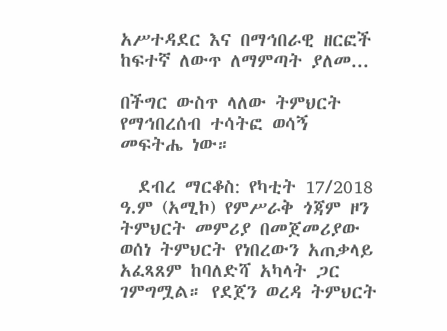አሥተዳደር እና በማኅበራዊ ዘርፎች ከፍተኛ ለውጥ ለማምጣት ያለመ...

በችግር ውስጥ ላለው ትምህርት የማኅበረሰብ ተሳትፎ ወሳኝ መፍትሔ ነው።

  ደብረ ማርቆስ: የካቲት 17/2018 ዓ.ም (አሚኮ) የምሥራቅ ጎጃም ዞን ትምህርት መምሪያ በመጀመሪያው ወሰነ ትምህርት የነበረውን አጠቃላይ አፈጻጸም ከባለድሻ አካላት ጋር ገምግሟል። የደጀን ወረዳ ትምህርት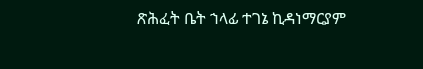ጽሕፈት ቤት ኀላፊ ተገኔ ኪዳነማርያም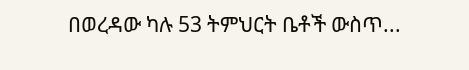በወረዳው ካሉ 53 ትምህርት ቤቶች ውስጥ...